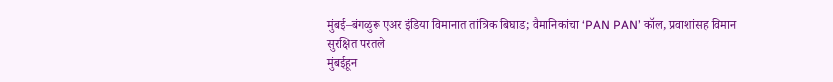मुंबई–बंगळुरू एअर इंडिया विमानात तांत्रिक बिघाड; वैमानिकांचा ‘PAN PAN’ कॉल, प्रवाशांसह विमान सुरक्षित परतले
मुंबईहून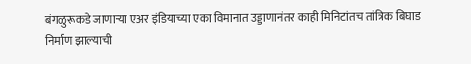बंगळुरूकडे जाणाऱ्या एअर इंडियाच्या एका विमानात उड्डाणानंतर काही मिनिटांतच तांत्रिक बिघाड निर्माण झाल्याची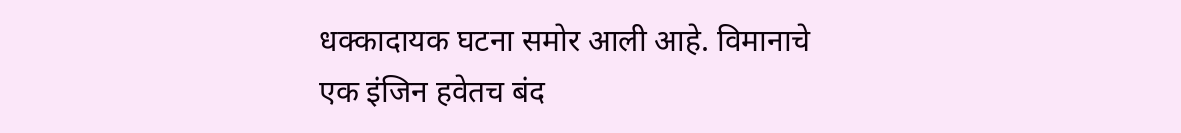धक्कादायक घटना समोर आली आहे. विमानाचे एक इंजिन हवेतच बंद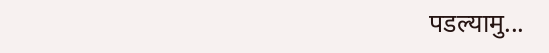पडल्यामु...